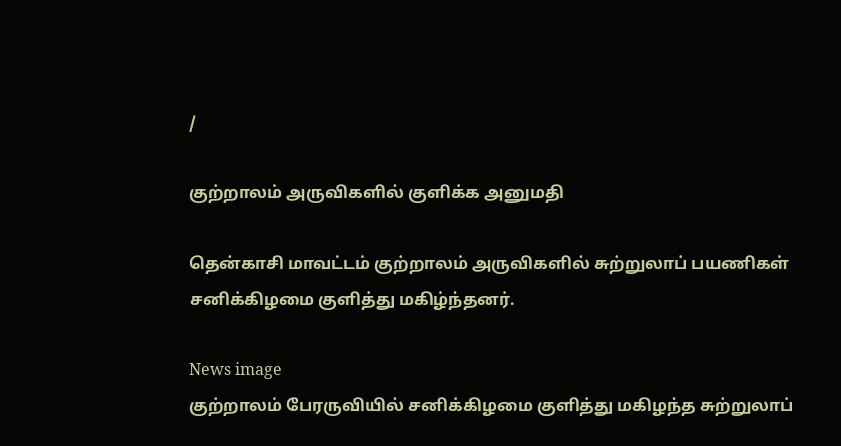/

குற்றாலம் அருவிகளில் குளிக்க அனுமதி

தென்காசி மாவட்டம் குற்றாலம் அருவிகளில் சுற்றுலாப் பயணிகள் சனிக்கிழமை குளித்து மகிழ்ந்தனர்.

News image
குற்றாலம் பேரருவியில் சனிக்கிழமை குளித்து மகிழந்த சுற்றுலாப்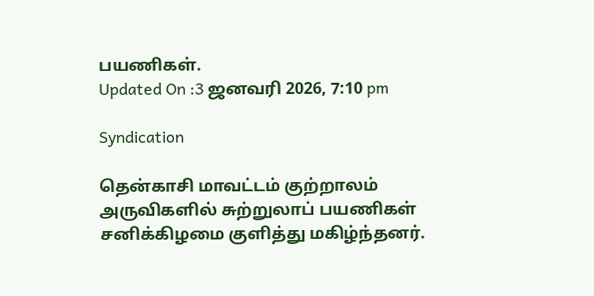பயணிகள்.
Updated On :3 ஜனவரி 2026, 7:10 pm

Syndication

தென்காசி மாவட்டம் குற்றாலம் அருவிகளில் சுற்றுலாப் பயணிகள் சனிக்கிழமை குளித்து மகிழ்ந்தனர்.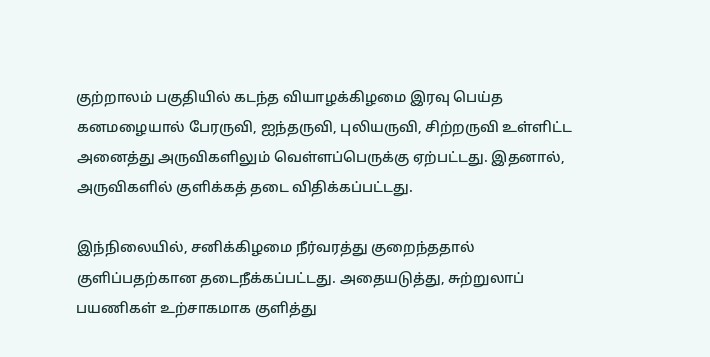குற்றாலம் பகுதியில் கடந்த வியாழக்கிழமை இரவு பெய்த கனமழையால் பேரருவி, ஐந்தருவி, புலியருவி, சிற்றருவி உள்ளிட்ட அனைத்து அருவிகளிலும் வெள்ளப்பெருக்கு ஏற்பட்டது. இதனால், அருவிகளில் குளிக்கத் தடை விதிக்கப்பட்டது.

இந்நிலையில், சனிக்கிழமை நீர்வரத்து குறைந்ததால் குளிப்பதற்கான தடைநீக்கப்பட்டது. அதையடுத்து, சுற்றுலாப் பயணிகள் உற்சாகமாக குளித்து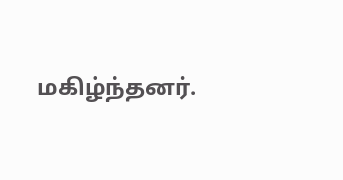மகிழ்ந்தனர்.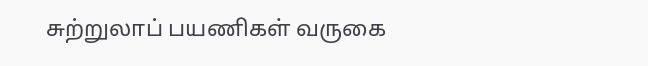சுற்றுலாப் பயணிகள் வருகை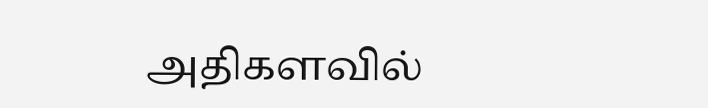அதிகளவில்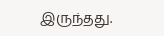இருந்தது.